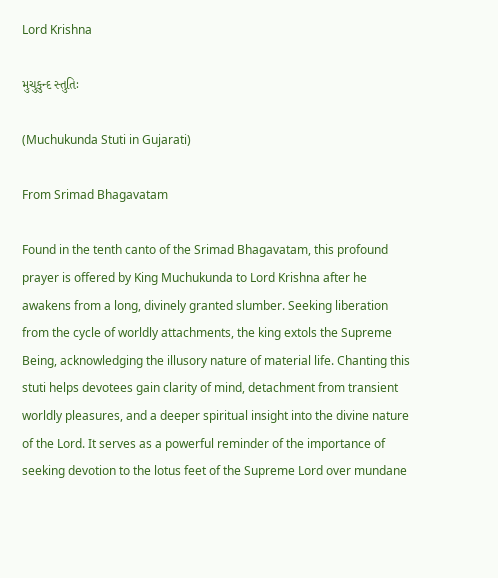Lord Krishna

મુચુકુન્દ સ્તુતિઃ

(Muchukunda Stuti in Gujarati)

From Srimad Bhagavatam

Found in the tenth canto of the Srimad Bhagavatam, this profound prayer is offered by King Muchukunda to Lord Krishna after he awakens from a long, divinely granted slumber. Seeking liberation from the cycle of worldly attachments, the king extols the Supreme Being, acknowledging the illusory nature of material life. Chanting this stuti helps devotees gain clarity of mind, detachment from transient worldly pleasures, and a deeper spiritual insight into the divine nature of the Lord. It serves as a powerful reminder of the importance of seeking devotion to the lotus feet of the Supreme Lord over mundane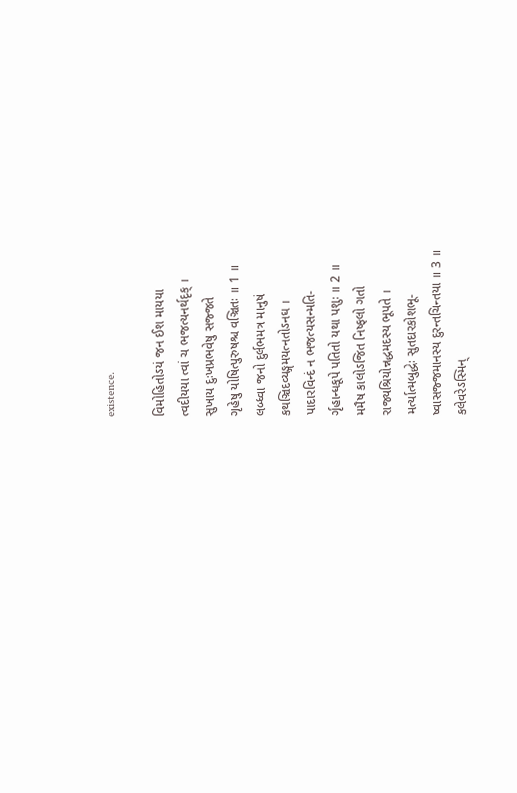existence.

વિમોહિતોઽયં જન ઈશ માયયા
ત્વદીયયા ત્વાં ચ ભજત્યનર્થદૃક્ ।
સુખાય દુઃખપ્રભવેષુ સજ્જતે
ગૃહેષુ યોષિત્પુરુષશ્ચ વઞ્ચિતઃ ॥ 1 ॥
લબ્ધ્વા જનો દુર્લભમત્ર માનુષં
કથઞ્ચિદવ્યઙ્ગમયત્નતોઽનઘ ।
પાદારવિન્દં ન ભજત્યસન્મતિ-
ર્ગૃહાન્ધકૂપે પતિતો યથા પશુઃ ॥ 2 ॥
મમૈષ કાલોઽજિત નિષ્ફલો ગતો
રાજ્યશ્રિયોન્નદ્ધમદસ્ય ભૂપતે ।
મર્ત્યાત્મબુદ્ધેઃ સુતદારકોશભૂ-
ષ્વાસજ્જમાનસ્ય દુરન્તચિન્તયા ॥ 3 ॥
કલેવરેઽસ્મિન્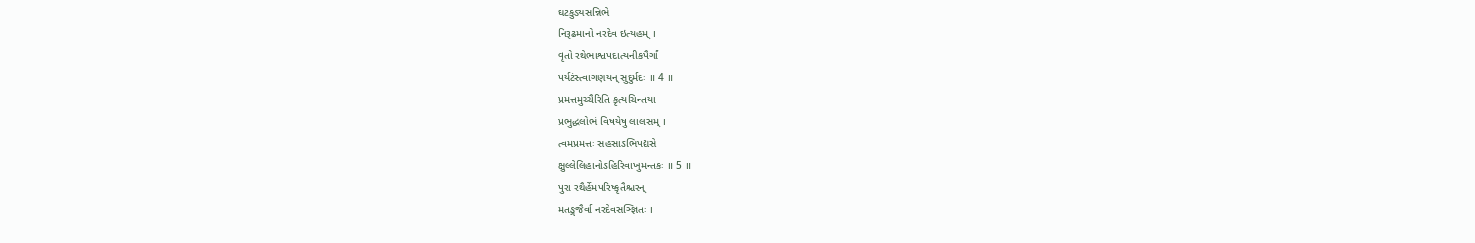ઘટકુડ્યસન્નિભે
નિરૂઢમાનો નરદેવ ઇત્યહમ્ ।
વૃતો રથેભાશ્વપદાત્યનીકપૈર્ગાં
પર્યટંસ્ત્વાગણયન્ સુદુર્મદઃ ॥ 4 ॥
પ્રમત્તમુચ્ચૈરિતિ કૃત્યચિન્તયા
પ્રભુદ્ધલોભં વિષયેષુ લાલસમ્ ।
ત્વમપ્રમત્તઃ સહસાઽભિપદ્યસે
ક્ષુલ્લેલિહાનોઽહિરિવાખુમન્તકઃ ॥ 5 ॥
પુરા રથૈર્હેમપરિષ્કૃતૈશ્ચરન્
મતઙ્ગજૈર્વા નરદેવસઞ્જ્ઞિતઃ ।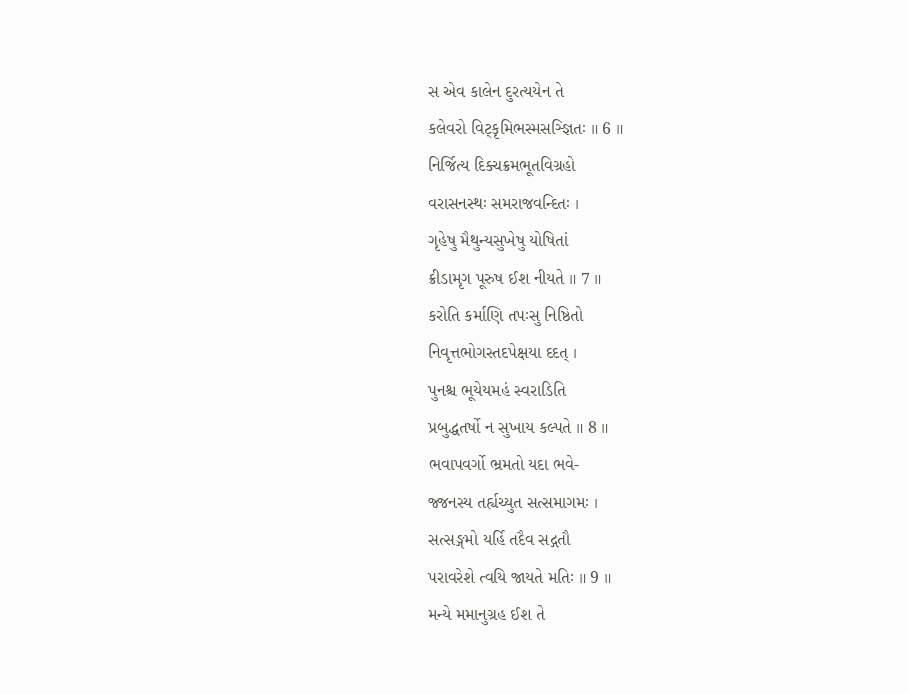સ એવ કાલેન દુરત્યયેન તે
કલેવરો વિટ્કૃમિભસ્મસઞ્જ્ઞિતઃ ॥ 6 ॥
નિર્જિત્ય દિક્ચક્રમભૂતવિગ્રહો
વરાસનસ્થઃ સમરાજવન્દિતઃ ।
ગૃહેષુ મૈથુન્યસુખેષુ યોષિતાં
ક્રીડામૃગ પૂરુષ ઈશ નીયતે ॥ 7 ॥
કરોતિ કર્માણિ તપઃસુ નિષ્ઠિતો
નિવૃત્તભોગસ્તદપેક્ષયા દદત્ ।
પુનશ્ચ ભૂયેયમહં સ્વરાડિતિ
પ્રબુદ્ધતર્ષો ન સુખાય કલ્પતે ॥ 8 ॥
ભવાપવર્ગો ભ્રમતો યદા ભવે-
જ્જનસ્ય તર્હ્યચ્યુત સત્સમાગમઃ ।
સત્સઙ્ગમો યર્હિ તદૈવ સદ્ગતૌ
પરાવરેશે ત્વયિ જાયતે મતિઃ ॥ 9 ॥
મન્યે મમાનુગ્રહ ઈશ તે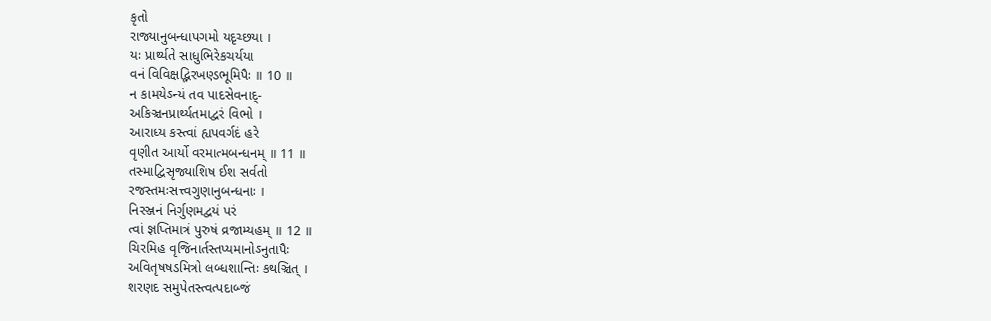કૃતો
રાજ્યાનુબન્ધાપગમો યદૃચ્છયા ।
યઃ પ્રાર્થ્યતે સાધુભિરેકચર્યયા
વનં વિવિક્ષદ્ભિરખણ્ડભૂમિપૈઃ ॥ 10 ॥
ન કામયેઽન્યં તવ પાદસેવનાદ્-
અકિઞ્ચનપ્રાર્થ્યતમાદ્વરં વિભો ।
આરાધ્ય કસ્ત્વાં હ્યપવર્ગદં હરે
વૃણીત આર્યો વરમાત્મબન્ધનમ્ ॥ 11 ॥
તસ્માદ્વિસૃજ્યાશિષ ઈશ સર્વતો
રજસ્તમઃસત્ત્વગુણાનુબન્ધનાઃ ।
નિરઞ્જનં નિર્ગુણમદ્વયં પરં
ત્વાં જ્ઞપ્તિમાત્રં પુરુષં વ્રજામ્યહમ્ ॥ 12 ॥
ચિરમિહ વૃજિનાર્તસ્તપ્યમાનોઽનુતાપૈઃ
અવિતૃષષડમિત્રો લબ્ધશાન્તિઃ કથઞ્ચિત્ ।
શરણદ સમુપેતસ્ત્વત્પદાબ્જં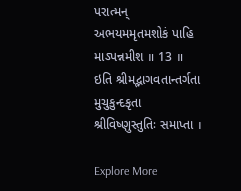પરાત્મન્
અભયમમૃતમશોકં પાહિ માઽપન્નમીશ ॥ 13 ॥
ઇતિ શ્રીમદ્ભાગવતાન્તર્ગતા મુચુકુન્દકૃતા શ્રીવિષ્ણુસ્તુતિઃ સમાપ્તા ।

Explore More